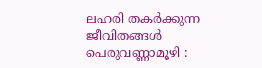ലഹരി തകർക്കുന്ന ജീവിതങ്ങൾ
പെരുവണ്ണാമൂഴി :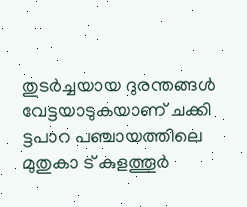തുടർച്ചയായ ദുരന്തങ്ങൾ വേട്ടയാടുകയാണ് ചക്കി ട്ടപാറ പഞ്ചായത്തിലെ മുതുകാ ട് കുളത്തൂർ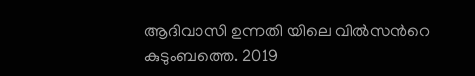ആദിവാസി ഉന്നതി യിലെ വിൽസൻറെ കുടുംബത്തെ. 2019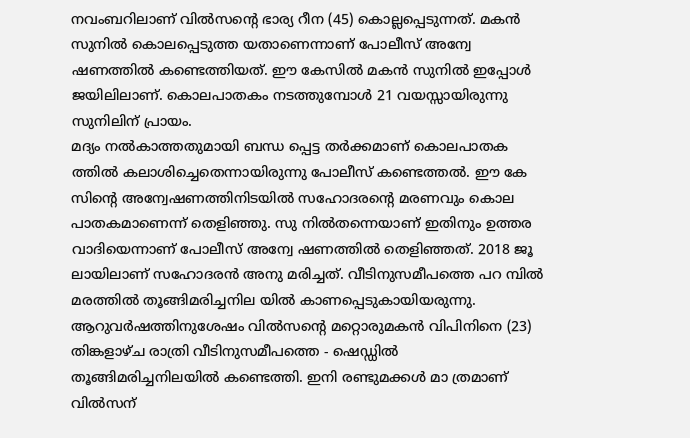നവംബറിലാണ് വിൽസൻ്റെ ഭാര്യ റീന (45) കൊല്ലപ്പെടുന്നത്. മകൻ സുനിൽ കൊലപ്പെടുത്ത യതാണെന്നാണ് പോലീസ് അന്വേ ഷണത്തിൽ കണ്ടെത്തിയത്. ഈ കേസിൽ മകൻ സുനിൽ ഇപ്പോൾ ജയിലിലാണ്. കൊലപാതകം നടത്തുമ്പോൾ 21 വയസ്സായിരുന്നു സുനിലിന് പ്രായം.
മദ്യം നൽകാത്തതുമായി ബന്ധ പ്പെട്ട തർക്കമാണ് കൊലപാതക ത്തിൽ കലാശിച്ചെതെന്നായിരുന്നു പോലീസ് കണ്ടെത്തൽ. ഈ കേ സിൻ്റെ അന്വേഷണത്തിനിടയിൽ സഹോദരൻ്റെ മരണവും കൊല പാതകമാണെന്ന് തെളിഞ്ഞു. സു നിൽതന്നെയാണ് ഇതിനും ഉത്തര വാദിയെന്നാണ് പോലീസ് അന്വേ ഷണത്തിൽ തെളിഞ്ഞത്. 2018 ജൂ ലായിലാണ് സഹോദരൻ അനു മരിച്ചത്. വീടിനുസമീപത്തെ പറ മ്പിൽ മരത്തിൽ തൂങ്ങിമരിച്ചനില യിൽ കാണപ്പെടുകായിയരുന്നു. ആറുവർഷത്തിനുശേഷം വിൽസൻ്റെ മറ്റൊരുമകൻ വിപിനിനെ (23) തിങ്കളാഴ്ച രാത്രി വീടിനുസമീപത്തെ - ഷെഡ്ഡിൽ തൂങ്ങിമരിച്ചനിലയിൽ കണ്ടെത്തി. ഇനി രണ്ടുമക്കൾ മാ ത്രമാണ് വിൽസന്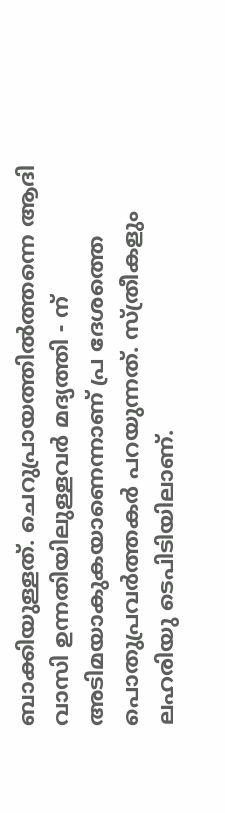ബാക്കിയുള്ളത്. ചെറുപ്രായത്തിൽത്തന്നെ ആദി വാസി ഉന്നതിയിലുള്ളവർ മദ്യത്തി - ന് അടിമയാകുകയാണെന്നാണ് പ്ര ദേശത്തെ പൊതുപ്രവർത്തകർ പറയുന്നത്. സ്ത്രീകളും ലഹരിയു ടെപിടിയിലാണ്.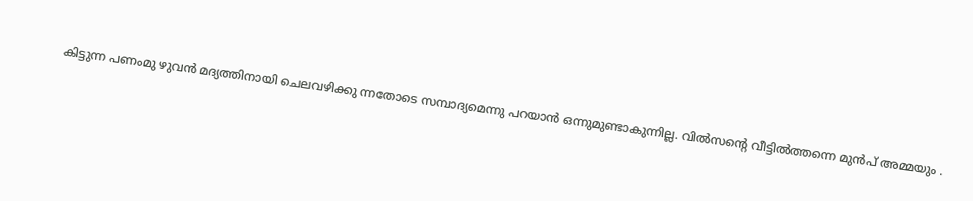കിട്ടുന്ന പണംമു ഴുവൻ മദ്യത്തിനായി ചെലവഴിക്കു ന്നതോടെ സമ്പാദ്യമെന്നു പറയാൻ ഒന്നുമുണ്ടാകുന്നില്ല. വിൽസൻ്റെ വീട്ടിൽത്തന്നെ മുൻപ് അമ്മയും .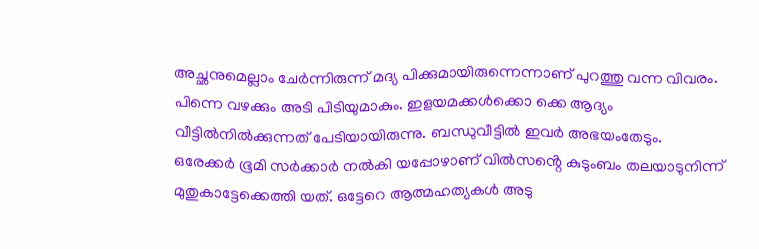അച്ഛനുമെല്ലാം ചേർന്നിരുന്ന് മദ്യ പിക്കുമായിരുന്നെന്നാണ് പുറത്തു വന്ന വിവരം. പിന്നെ വഴക്കും അടി പിടിയുമാകും. ഇളയമക്കൾക്കൊ ക്കെ ആദ്യം വീട്ടിൽനിൽക്കുന്നത് പേടിയായിരുന്നു. ബന്ധുവീട്ടിൽ ഇവർ അഭയംതേടും.
ഒരേക്കർ ഭൂമി സർക്കാർ നൽകി യപ്പോഴാണ് വിൽസൻ്റെ കുടുംബം തലയാടുനിന്ന് മുതുകാട്ടേക്കെത്തി യത്. ഒട്ടേറെ ആത്മഹത്യകൾ അടു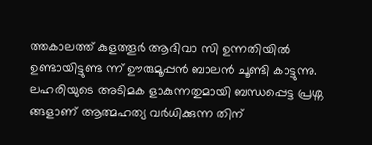ത്തകാലത്ത് കുളത്തൂർ ആദിവാ സി ഉന്നതിയിൽ ഉണ്ടായിട്ടുണ്ട ന്ന് ഊരുമൂപ്പൻ ബാലൻ ചൂണ്ടി കാട്ടുന്നു. ലഹരിയുടെ അടിമക ളാകുന്നതുമായി ബന്ധപ്പെട്ട പ്രശ്ന ങ്ങളാണ് ആത്മഹത്യ വർധിക്കുന്ന തിന്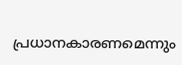പ്രധാനകാരണമെന്നും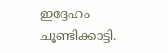ഇദ്ദേഹം ചൂണ്ടിക്കാട്ടി.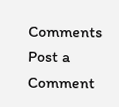Comments
Post a Comment